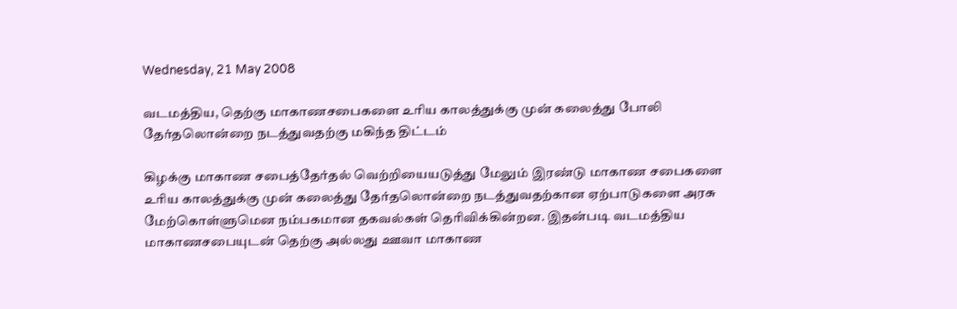Wednesday, 21 May 2008

வடமத்திய, தெற்கு மாகாணசபைகளை உரிய காலத்துக்கு முன் கலைத்து போலி தேர்தலொன்றை நடத்துவதற்கு மகிந்த திட்டம்

கிழக்கு மாகாண சபைத்தேர்தல் வெற்றியையடுத்து மேலும் இரண்டு மாகாண சபைகளை உரிய காலத்துக்கு முன் கலைத்து தேர்தலொன்றை நடத்துவதற்கான ஏற்பாடுகளை அரசு மேற்கொள்ளுமென நம்பகமான தகவல்கள் தெரிவிக்கின்றன. இதன்படி வடமத்திய மாகாணசபையுடன் தெற்கு அல்லது ஊவா மாகாண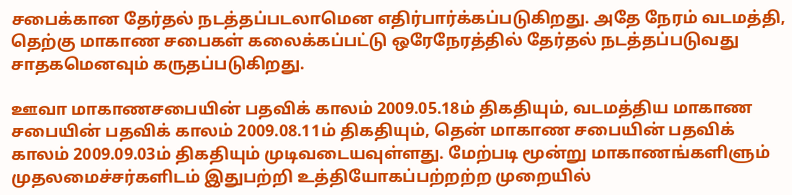சபைக்கான தேர்தல் நடத்தப்படலாமென எதிர்பார்க்கப்படுகிறது. அதே நேரம் வடமத்தி, தெற்கு மாகாண சபைகள் கலைக்கப்பட்டு ஒரேநேரத்தில் தேர்தல் நடத்தப்படுவது சாதகமெனவும் கருதப்படுகிறது.

ஊவா மாகாணசபையின் பதவிக் காலம் 2009.05.18ம் திகதியும், வடமத்திய மாகாண சபையின் பதவிக் காலம் 2009.08.11ம் திகதியும், தென் மாகாண சபையின் பதவிக் காலம் 2009.09.03ம் திகதியும் முடிவடையவுள்ளது. மேற்படி மூன்று மாகாணங்களிளும் முதலமைச்சர்களிடம் இதுபற்றி உத்தியோகப்பற்றற்ற முறையில்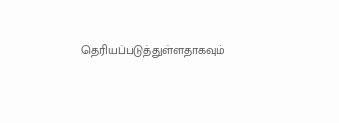தெரியப்படுத்துள்ளதாகவும்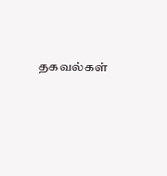தகவல்கள்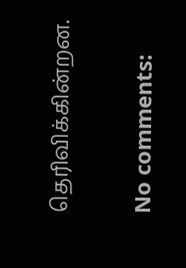தெரிவிக்கின்றன.

No comments: